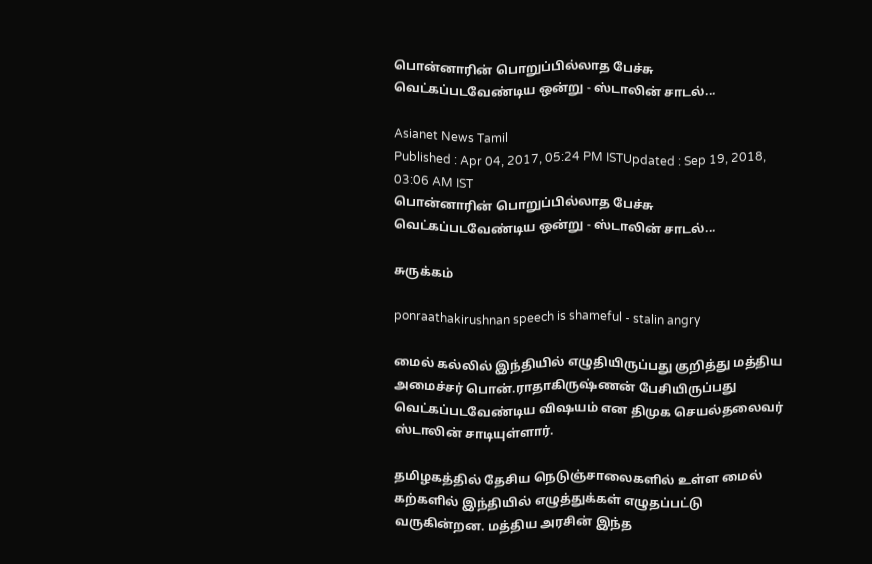பொன்னாரின் பொறுப்பில்லாத பேச்சு வெட்கப்படவேண்டிய ஒன்று - ஸ்டாலின் சாடல்...

Asianet News Tamil
Published : Apr 04, 2017, 05:24 PM ISTUpdated : Sep 19, 2018, 03:06 AM IST
பொன்னாரின் பொறுப்பில்லாத பேச்சு வெட்கப்படவேண்டிய ஒன்று - ஸ்டாலின் சாடல்...

சுருக்கம்

ponraathakirushnan speech is shameful - stalin angry

மைல் கல்லில் இந்தியில் எழுதியிருப்பது குறித்து மத்திய அமைச்சர் பொன்.ராதாகிருஷ்ணன் பேசியிருப்பது வெட்கப்படவேண்டிய விஷயம் என திமுக செயல்தலைவர் ஸ்டாலின் சாடியுள்ளார்.

தமிழகத்தில் தேசிய நெடுஞ்சாலைகளில் உள்ள மைல் கற்களில் இந்தியில் எழுத்துக்கள் எழுதப்பட்டு வருகின்றன. மத்திய அரசின் இந்த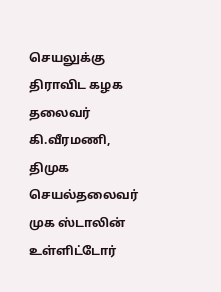செயலுக்கு திராவிட கழக தலைவர் கி.வீரமணி, திமுக செயல்தலைவர் முக ஸ்டாலின் உள்ளிட்டோர்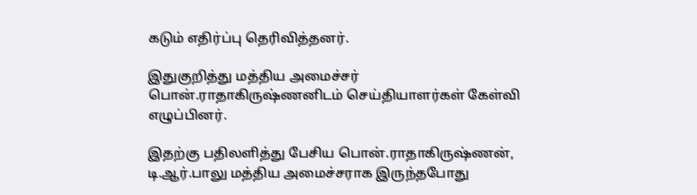கடும் எதிர்ப்பு தெரிவித்தனர்.

இதுகுறித்து மத்திய அமைச்சர் பொன்.ராதாகிருஷ்ணனிடம் செய்தியாளர்கள் கேள்வி எழுப்பினர்.

இதற்கு பதிலளித்து பேசிய பொன்.ராதாகிருஷ்ணன், டி.ஆர்.பாலு மத்திய அமைச்சராக இருந்தபோது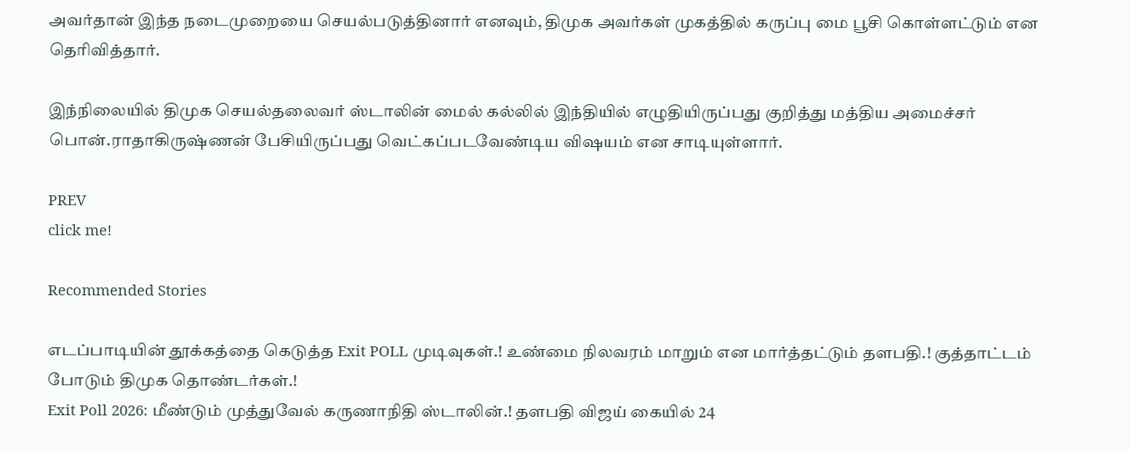அவர்தான் இந்த நடைமுறையை செயல்படுத்தினார் எனவும், திமுக அவர்கள் முகத்தில் கருப்பு மை பூசி கொள்ளட்டும் என தெரிவித்தார்.

இந்நிலையில் திமுக செயல்தலைவர் ஸ்டாலின் மைல் கல்லில் இந்தியில் எழுதியிருப்பது குறித்து மத்திய அமைச்சர் பொன்.ராதாகிருஷ்ணன் பேசியிருப்பது வெட்கப்படவேண்டிய விஷயம் என சாடியுள்ளார்.

PREV
click me!

Recommended Stories

எடப்பாடியின் தூக்கத்தை கெடுத்த Exit POLL முடிவுகள்.! உண்மை நிலவரம் மாறும் என மார்த்தட்டும் தளபதி.! குத்தாட்டம் போடும் திமுக தொண்டர்கள்.!
Exit Poll 2026: மீண்டும் முத்துவேல் கருணாநிதி ஸ்டாலின்.! தளபதி விஜய் கையில் 24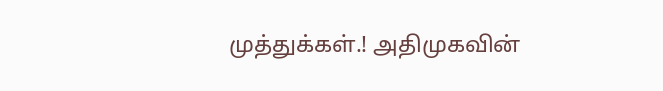முத்துக்கள்.! அதிமுகவின்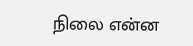நிலை என்ன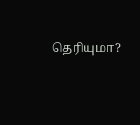தெரியுமா?